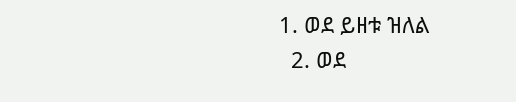1. ወደ ይዘቱ ዝለል
  2. ወደ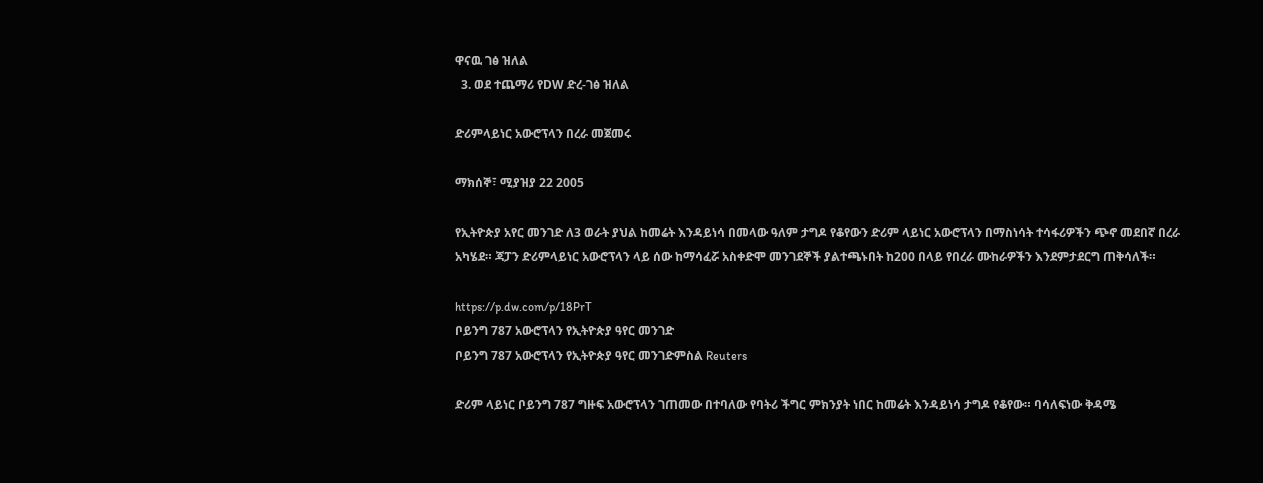ዋናዉ ገፅ ዝለል
  3. ወደ ተጨማሪ የDW ድረ-ገፅ ዝለል

ድሪምላይነር አውሮፕላን በረራ መጀመሩ

ማክሰኞ፣ ሚያዝያ 22 2005

የኢትዮጵያ አየር መንገድ ለ3 ወራት ያህል ከመሬት እንዳይነሳ በመላው ዓለም ታግዶ የቆየውን ድሪም ላይነር አውሮፕላን በማስነሳት ተሳፋሪዎችን ጭኖ መደበኛ በረራ አካሄደ። ጃፓን ድሪምላይነር አውሮፕላን ላይ ሰው ከማሳፈሯ አስቀድሞ መንገደኞች ያልተጫኑበት ከ200 በላይ የበረራ ሙከራዎችን እንደምታደርግ ጠቅሳለች።

https://p.dw.com/p/18PrT
ቦይንግ 787 አውሮፕላን የኢትዮጵያ ዓየር መንገድ
ቦይንግ 787 አውሮፕላን የኢትዮጵያ ዓየር መንገድምስል Reuters

ድሪም ላይነር ቦይንግ 787 ግዙፍ አውሮፕላን ገጠመው በተባለው የባትሪ ችግር ምክንያት ነበር ከመሬት እንዳይነሳ ታግዶ የቆየው። ባሳለፍነው ቅዳሜ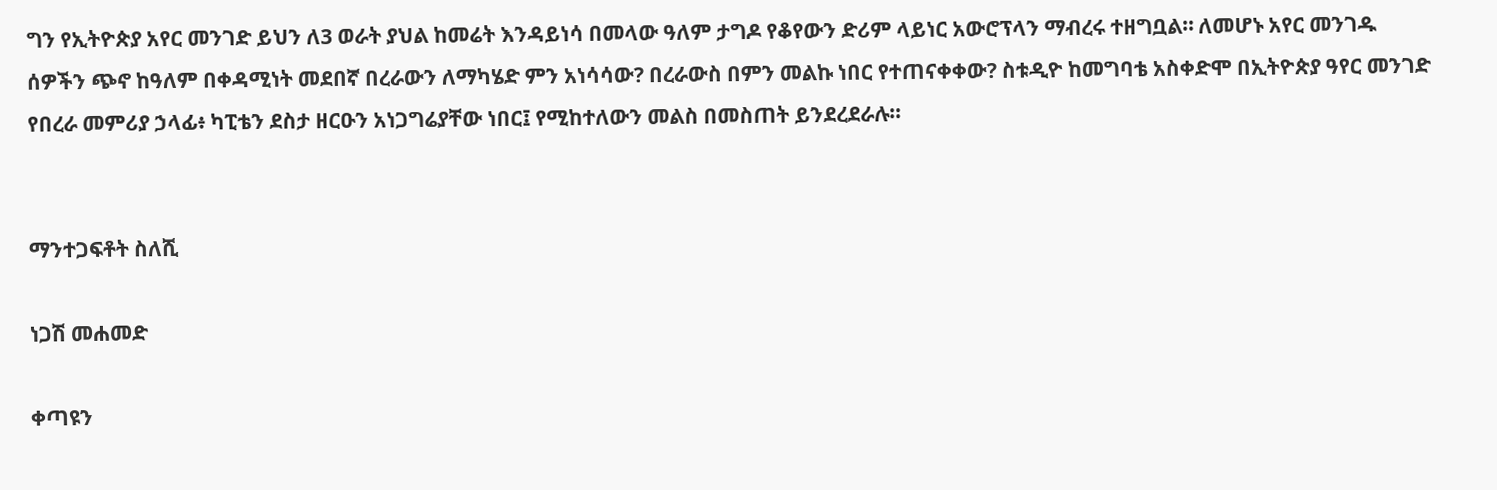ግን የኢትዮጵያ አየር መንገድ ይህን ለ3 ወራት ያህል ከመሬት እንዳይነሳ በመላው ዓለም ታግዶ የቆየውን ድሪም ላይነር አውሮፕላን ማብረሩ ተዘግቧል። ለመሆኑ አየር መንገዱ ሰዎችን ጭኖ ከዓለም በቀዳሚነት መደበኛ በረራውን ለማካሄድ ምን አነሳሳው? በረራውስ በምን መልኩ ነበር የተጠናቀቀው? ስቱዲዮ ከመግባቴ አስቀድሞ በኢትዮጵያ ዓየር መንገድ የበረራ መምሪያ ኃላፊ፥ ካፒቴን ደስታ ዘርዑን አነጋግሬያቸው ነበር፤ የሚከተለውን መልስ በመስጠት ይንደረደራሉ።


ማንተጋፍቶት ስለሺ

ነጋሽ መሐመድ

ቀጣዩን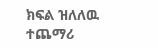ክፍል ዝለለዉ ተጨማሪ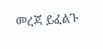መረጃ ይፈልጉ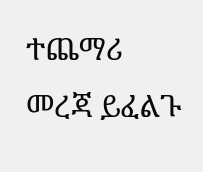ተጨማሪ መረጃ ይፈልጉ